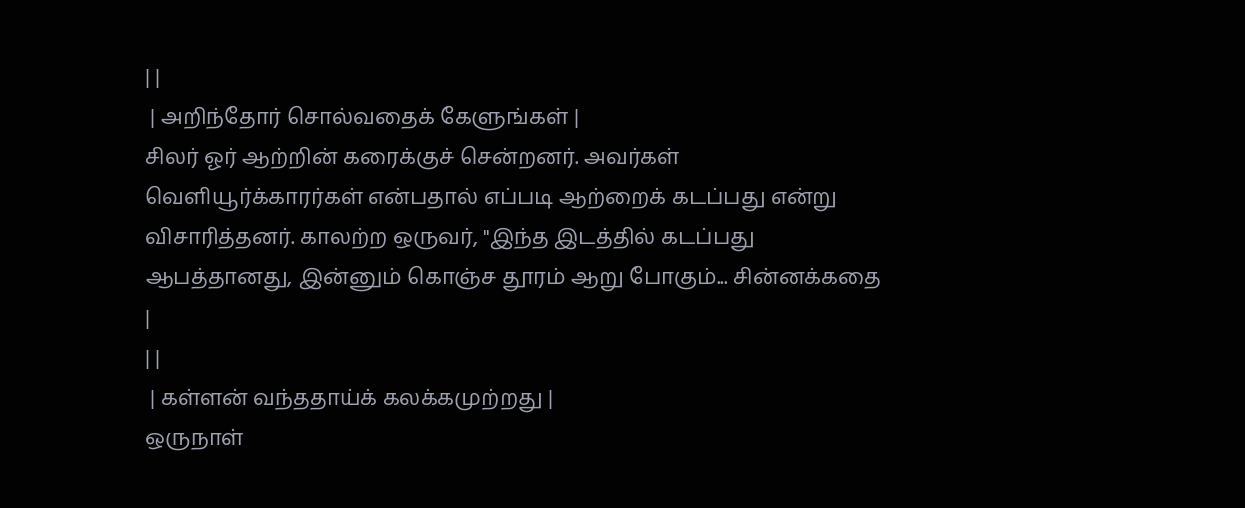| |
 | அறிந்தோர் சொல்வதைக் கேளுங்கள் |
சிலர் ஓர் ஆற்றின் கரைக்குச் சென்றனர். அவர்கள் வெளியூர்க்காரர்கள் என்பதால் எப்படி ஆற்றைக் கடப்பது என்று விசாரித்தனர். காலற்ற ஒருவர், "இந்த இடத்தில் கடப்பது ஆபத்தானது, இன்னும் கொஞ்ச தூரம் ஆறு போகும்... சின்னக்கதை |
| |
 | கள்ளன் வந்ததாய்க் கலக்கமுற்றது |
ஒருநாள்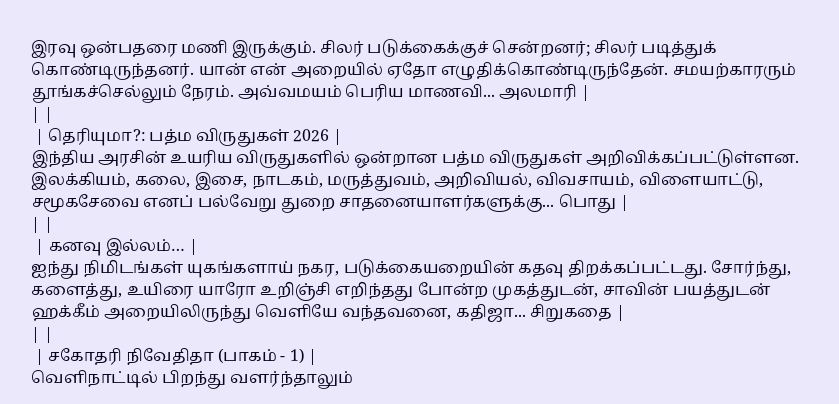இரவு ஒன்பதரை மணி இருக்கும். சிலர் படுக்கைக்குச் சென்றனர்; சிலர் படித்துக் கொண்டிருந்தனர். யான் என் அறையில் ஏதோ எழுதிக்கொண்டிருந்தேன். சமயற்காரரும் தூங்கச்செல்லும் நேரம். அவ்வமயம் பெரிய மாணவி... அலமாரி |
| |
 | தெரியுமா?: பத்ம விருதுகள் 2026 |
இந்திய அரசின் உயரிய விருதுகளில் ஒன்றான பத்ம விருதுகள் அறிவிக்கப்பட்டுள்ளன. இலக்கியம், கலை, இசை, நாடகம், மருத்துவம், அறிவியல், விவசாயம், விளையாட்டு, சமூகசேவை எனப் பல்வேறு துறை சாதனையாளர்களுக்கு... பொது |
| |
 | கனவு இல்லம்… |
ஐந்து நிமிடங்கள் யுகங்களாய் நகர, படுக்கையறையின் கதவு திறக்கப்பட்டது. சோர்ந்து, களைத்து, உயிரை யாரோ உறிஞ்சி எறிந்தது போன்ற முகத்துடன், சாவின் பயத்துடன் ஹக்கீம் அறையிலிருந்து வெளியே வந்தவனை, கதிஜா... சிறுகதை |
| |
 | சகோதரி நிவேதிதா (பாகம் - 1) |
வெளிநாட்டில் பிறந்து வளர்ந்தாலும்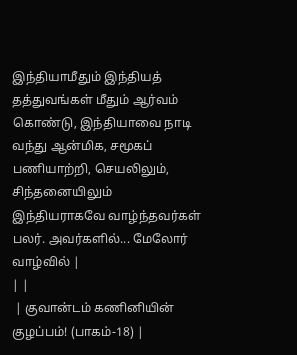இந்தியாமீதும் இந்தியத் தத்துவங்கள் மீதும் ஆர்வம் கொண்டு, இந்தியாவை நாடி வந்து ஆன்மிக, சமூகப் பணியாற்றி, செயலிலும், சிந்தனையிலும் இந்தியராகவே வாழ்ந்தவர்கள் பலர். அவர்களில்... மேலோர் வாழ்வில் |
| |
 | குவான்டம் கணினியின் குழப்பம்! (பாகம்-18) |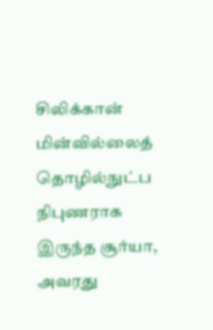சிலிக்கான் மின்வில்லைத் தொழில்நுட்ப நிபுணராக இருந்த சூர்யா, அவரது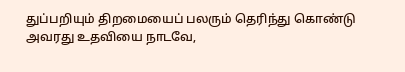துப்பறியும் திறமையைப் பலரும் தெரிந்து கொண்டு அவரது உதவியை நாடவே,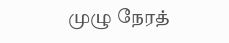முழு நேரத்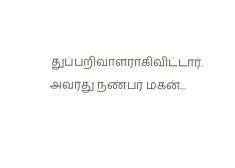துப்பறிவாளராகிவிட்டார். அவரது நண்பர் மகன்...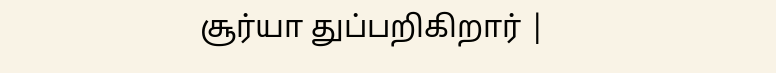சூர்யா துப்பறிகிறார் |